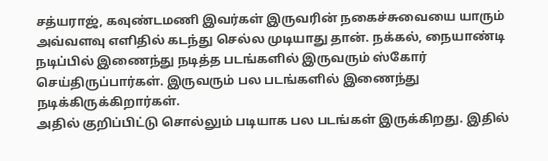சத்யராஜ், கவுண்டமணி இவர்கள் இருவரின் நகைச்சுவையை யாரும் அவ்வளவு எளிதில் கடந்து செல்ல முடியாது தான். நக்கல், நையாண்டி நடிப்பில் இணைந்து நடித்த படங்களில் இருவரும் ஸ்கோர் செய்திருப்பார்கள். இருவரும் பல படங்களில் இணைந்து நடிக்கிருக்கிறார்கள்.
அதில் குறிப்பிட்டு சொல்லும் படியாக பல படங்கள் இருக்கிறது. இதில்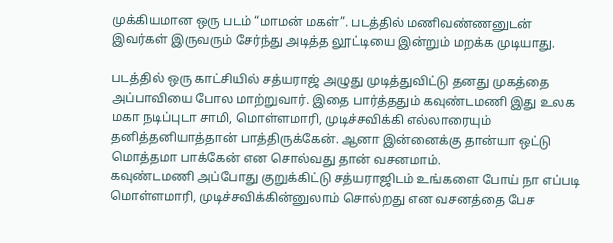முக்கியமான ஒரு படம் “மாமன் மகள்”. படத்தில் மணிவண்ணனுடன் இவர்கள் இருவரும் சேர்ந்து அடித்த லூட்டியை இன்றும் மறக்க முடியாது.

படத்தில் ஒரு காட்சியில் சத்யராஜ் அழுது முடித்துவிட்டு தனது முகத்தை அப்பாவியை போல மாற்றுவார். இதை பார்த்ததும் கவுண்டமணி இது உலக மகா நடிப்புடா சாமி, மொள்ளமாரி, முடிச்சவிக்கி எல்லாரையும் தனித்தனியாத்தான் பாத்திருக்கேன். ஆனா இன்னைக்கு தான்யா ஒட்டு மொத்தமா பாக்கேன் என சொல்வது தான் வசனமாம்.
கவுண்டமணி அப்போது குறுக்கிட்டு சத்யராஜிடம் உங்களை போய் நா எப்படி மொள்ளமாரி, முடிச்சவிக்கின்னுலாம் சொல்றது என வசனத்தை பேச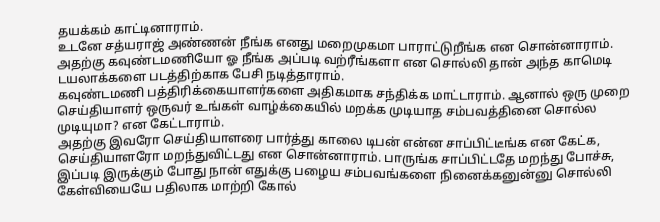தயக்கம் காட்டினாராம்.
உடனே சத்யராஜ் அண்ணன் நீங்க எனது மறைமுகமா பாராட்டுறீங்க என சொன்னாராம். அதற்கு கவுண்டமணியோ ஓ நீங்க அப்படி வற்ரீங்களா என சொல்லி தான் அந்த காமெடி டயலாக்களை படத்திற்காக பேசி நடித்தாராம்.
கவுண்டமணி பத்திரிக்கையாளர்களை அதிகமாக சந்திக்க மாட்டாராம். ஆனால் ஒரு முறை செய்தியாளர் ஒருவர் உங்கள் வாழ்க்கையில் மறக்க முடியாத சம்பவத்தினை சொல்ல முடியுமா? என கேட்டாராம்.
அதற்கு இவரோ செய்தியாளரை பார்த்து காலை டிபன் என்ன சாப்பிட்டீங்க என கேட்க, செய்தியாளரோ மறந்துவிட்டது என சொன்னாராம். பாருங்க சாப்பிட்டதே மறந்து போச்சு, இப்படி இருக்கும் போது நான் எதுக்கு பழைய சம்பவங்களை நினைக்கனுன்னு சொல்லி கேள்வியையே பதிலாக மாற்றி கோல்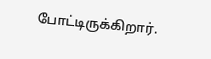போட்டிருக்கிறார்.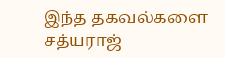இந்த தகவல்களை சத்யராஜ்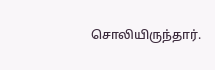சொலியிருந்தார்.